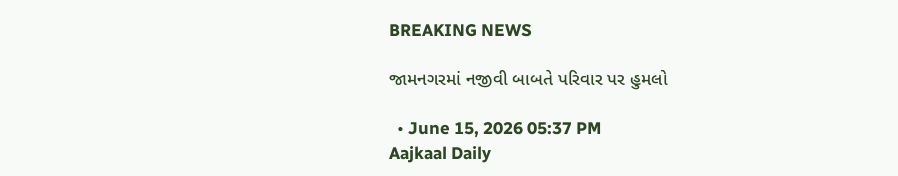BREAKING NEWS

જામનગરમાં નજીવી બાબતે પરિવાર પર હુમલો

  • June 15, 2026 05:37 PM
Aajkaal Daily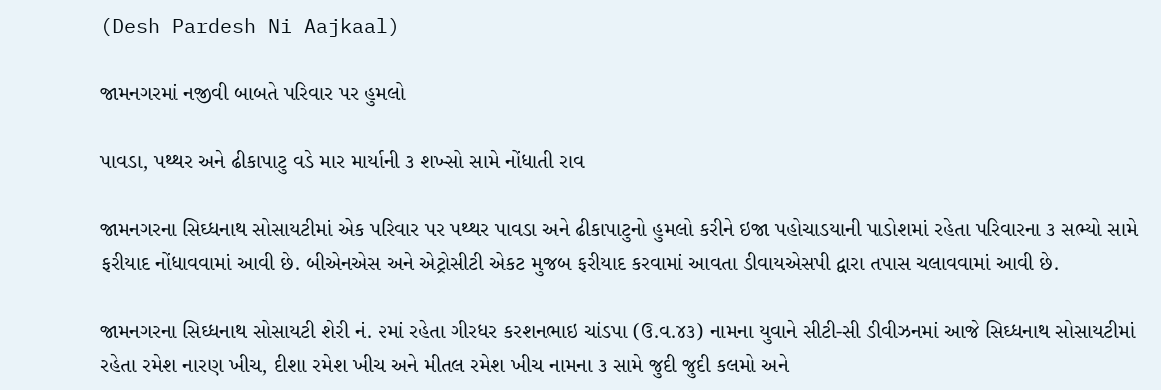(Desh Pardesh Ni Aajkaal)

જામનગરમાં નજીવી બાબતે પરિવાર પર હુમલો

પાવડા, પથ્થર અને ઢીકાપાટુ વડે માર માર્યાની ૩ શખ્સો સામે નોંધાતી રાવ

જામનગરના સિઘ્ધનાથ સોસાયટીમાં એક પરિવાર પર પથ્થર પાવડા અને ઢીકાપાટુનો હુમલો કરીને ઇજા પહોચાડયાની પાડોશમાં રહેતા પરિવારના ૩ સભ્યો સામે ફરીયાદ નોંધાવવામાં આવી છે. બીએનએસ અને એટ્રોસીટી એકટ મુજબ ફરીયાદ કરવામાં આવતા ડીવાયએસપી દ્વારા તપાસ ચલાવવામાં આવી છે.

જામનગરના સિઘ્ધનાથ સોસાયટી શેરી નં. ૨માં રહેતા ગીરધર કરશનભાઇ ચાંડપા (ઉ.વ.૪૩) નામના યુવાને સીટી-સી ડીવીઝનમાં આજે સિઘ્ધનાથ સોસાયટીમાં રહેતા રમેશ નારણ ખીચ, દીશા રમેશ ખીચ અને મીતલ રમેશ ખીચ નામના ૩ સામે જુદી જુદી કલમો અને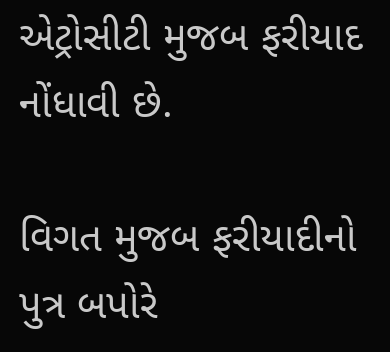એટ્રોસીટી મુજબ ફરીયાદ નોંધાવી છે.

વિગત મુજબ ફરીયાદીનો પુત્ર બપોરે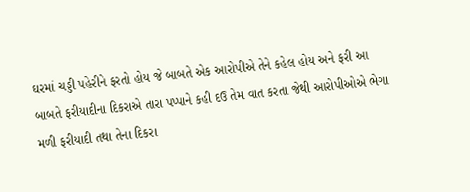ઘરમાં ચડ્ડી પહેરીને ફરતો હોય જે બાબતે એક આરોપીએ તેને કહેલ હોય અને ફરી આ બાબતે ફરીયાદીના દિકરાએ તારા પપ્પાને કહી દઉ તેમ વાત કરતા જેથી આરોપીઓએ ભેગા મળી ફરીયાદી તથા તેના દિકરા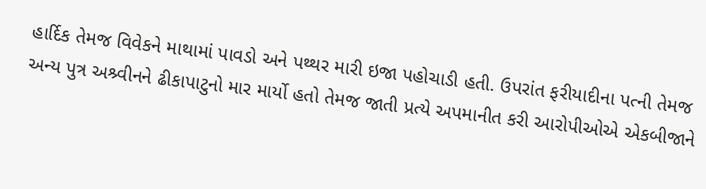હાર્દિક તેમજ વિવેકને માથામાં પાવડો અને પથ્થર મારી ઇજા પહોચાડી હતી. ઉપરાંત ફરીયાદીના પત્ની તેમજ અન્ય પુત્ર અશ્ર્વીનને ઢીકાપાટુનો માર માર્યો હતો તેમજ જાતી પ્રત્યે અપમાનીત કરી આરોપીઓએ એકબીજાને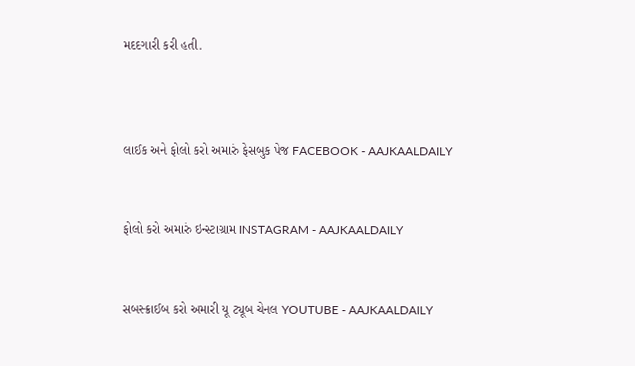મદદગારી કરી હતી.



લાઈક અને ફોલો કરો અમારું ફેસબુક પેજ FACEBOOK - AAJKAALDAILY


ફોલો કરો અમારું ઇન્સ્ટાગ્રામ INSTAGRAM - AAJKAALDAILY


સબસ્ક્રાઈબ કરો અમારી યૂ ટ્યૂબ ચેનલ YOUTUBE - AAJKAALDAILY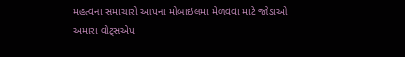મહત્વના સમાચારો આપના મોબાઇલમા મેળવવા માટે જોડાઓ અમારા વોટ્સએપ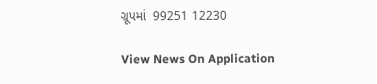ગ્રૂપમાં  99251 12230

View News On Application